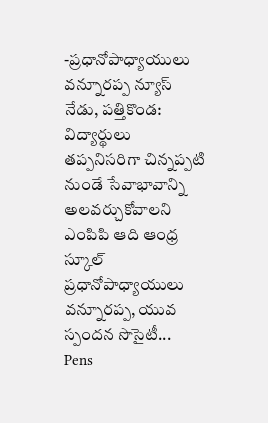-ప్రధానోపాధ్యాయులు వన్నూరప్ప న్యూస్ నేడు, పత్తికొండ: విద్యార్థులు తప్పనిసరిగా చిన్నప్పటి నుండే సేవాభావాన్ని అలవర్చుకోవాలని ఎంపిపి ఆది ఆంధ్ర స్కూల్ ప్రధానోపాధ్యాయులు వన్నూరప్ప, యువ స్పందన సొసైటీ...
Pens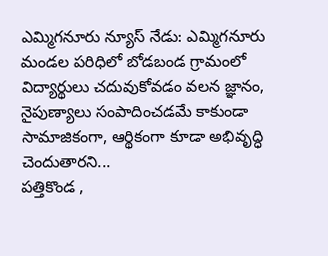ఎమ్మిగనూరు న్యూస్ నేడు: ఎమ్మిగనూరు మండల పరిధిలో బోడబండ గ్రామంలో విద్యార్థులు చదువుకోవడం వలన జ్ఞానం, నైపుణ్యాలు సంపాదించడమే కాకుండా సామాజికంగా, ఆర్థికంగా కూడా అభివృద్ధి చెందుతారని...
పత్తికొండ ,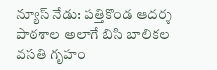న్యూస్ నేడు: పత్తికొండ ఆదర్శ పాఠశాల అలాగే బిసి బాలికల వసతి గృహం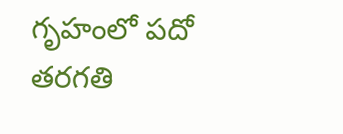గృహంలో పదో తరగతి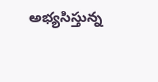అభ్యసిస్తున్న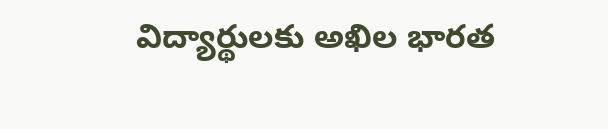విద్యార్థులకు అఖిల భారత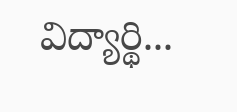విద్యార్థి...